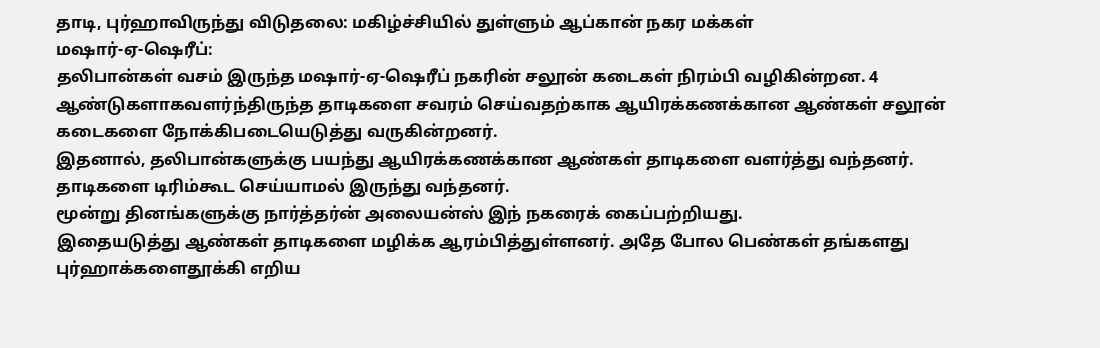தாடி, புர்ஹாவிருந்து விடுதலை: மகிழ்ச்சியில் துள்ளும் ஆப்கான் நகர மக்கள்
மஷார்-ஏ-ஷெரீப்:
தலிபான்கள் வசம் இருந்த மஷார்-ஏ-ஷெரீப் நகரின் சலூன் கடைகள் நிரம்பி வழிகின்றன. 4 ஆண்டுகளாகவளர்ந்திருந்த தாடிகளை சவரம் செய்வதற்காக ஆயிரக்கணக்கான ஆண்கள் சலூன் கடைகளை நோக்கிபடையெடுத்து வருகின்றனர்.
இதனால், தலிபான்களுக்கு பயந்து ஆயிரக்கணக்கான ஆண்கள் தாடிகளை வளர்த்து வந்தனர். தாடிகளை டிரிம்கூட செய்யாமல் இருந்து வந்தனர்.
மூன்று தினங்களுக்கு நார்த்தர்ன் அலையன்ஸ் இந் நகரைக் கைப்பற்றியது.
இதையடுத்து ஆண்கள் தாடிகளை மழிக்க ஆரம்பித்துள்ளனர். அதே போல பெண்கள் தங்களது புர்ஹாக்களைதூக்கி எறிய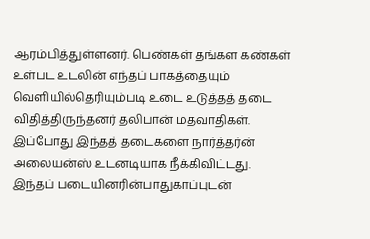ஆரம்பித்துள்ளனர். பெண்கள் தங்கள கண்கள் உள்பட உடலின் எந்தப் பாகத்தையும் வெளியில்தெரியும்படி உடை உடுத்தத் தடை விதித்திருந்தனர் தலிபான் மதவாதிகள்.
இப்போது இந்தத் தடைகளை நார்த்தர்ன் அலையன்ஸ் உடனடியாக நீக்கிவிட்டது. இந்தப் படையினரின்பாதுகாப்புடன்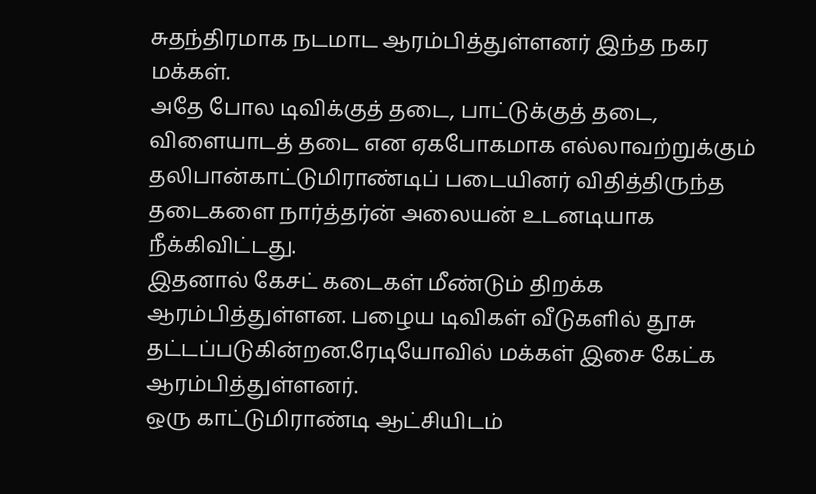சுதந்திரமாக நடமாட ஆரம்பித்துள்ளனர் இந்த நகர மக்கள்.
அதே போல டிவிக்குத் தடை, பாட்டுக்குத் தடை, விளையாடத் தடை என ஏகபோகமாக எல்லாவற்றுக்கும் தலிபான்காட்டுமிராண்டிப் படையினர் விதித்திருந்த தடைகளை நார்த்தர்ன் அலையன் உடனடியாக நீக்கிவிட்டது.
இதனால் கேசட் கடைகள் மீண்டும் திறக்க ஆரம்பித்துள்ளன. பழைய டிவிகள் வீடுகளில் தூசு தட்டப்படுகின்றன.ரேடியோவில் மக்கள் இசை கேட்க ஆரம்பித்துள்ளனர்.
ஒரு காட்டுமிராண்டி ஆட்சியிடம்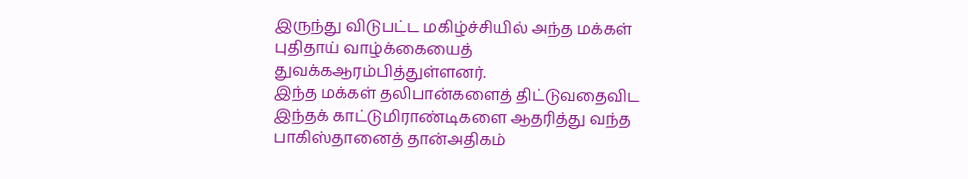இருந்து விடுபட்ட மகிழ்ச்சியில் அந்த மக்கள் புதிதாய் வாழ்க்கையைத் துவக்கஆரம்பித்துள்ளனர்.
இந்த மக்கள் தலிபான்களைத் திட்டுவதைவிட இந்தக் காட்டுமிராண்டிகளை ஆதரித்து வந்த பாகிஸ்தானைத் தான்அதிகம்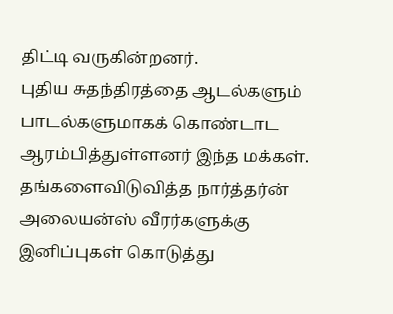திட்டி வருகின்றனர்.
புதிய சுதந்திரத்தை ஆடல்களும் பாடல்களுமாகக் கொண்டாட ஆரம்பித்துள்ளனர் இந்த மக்கள். தங்களைவிடுவித்த நார்த்தர்ன் அலையன்ஸ் வீரர்களுக்கு இனிப்புகள் கொடுத்து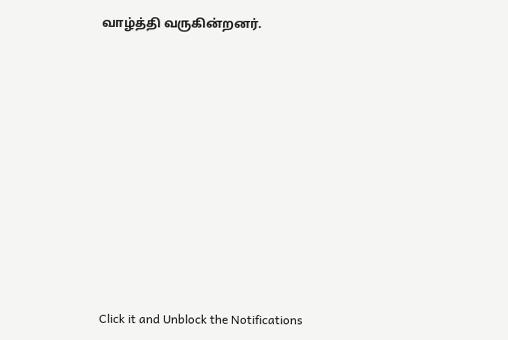வாழ்த்தி வருகின்றனர்.












Click it and Unblock the Notifications